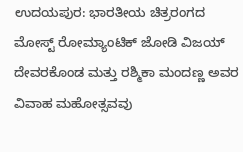ಉದಯಪುರ: ಭಾರತೀಯ ಚಿತ್ರರಂಗದ ಮೋಸ್ಟ್ ರೋಮ್ಯಾಂಟಿಕ್ ಜೋಡಿ ವಿಜಯ್ ದೇವರಕೊಂಡ ಮತ್ತು ರಶ್ಮಿಕಾ ಮಂದಣ್ಣ ಅವರ ವಿವಾಹ ಮಹೋತ್ಸವವು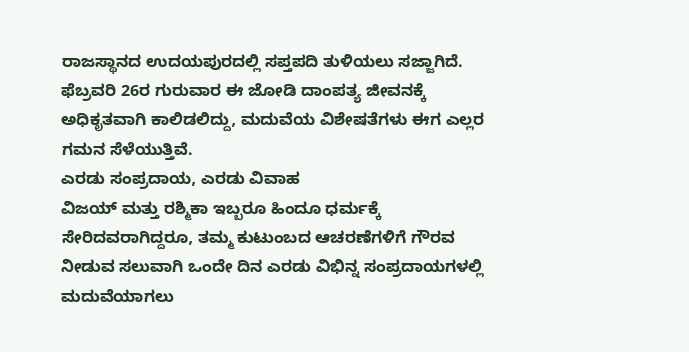ರಾಜಸ್ಥಾನದ ಉದಯಪುರದಲ್ಲಿ ಸಪ್ತಪದಿ ತುಳಿಯಲು ಸಜ್ಜಾಗಿದೆ. ಫೆಬ್ರವರಿ 26ರ ಗುರುವಾರ ಈ ಜೋಡಿ ದಾಂಪತ್ಯ ಜೀವನಕ್ಕೆ ಅಧಿಕೃತವಾಗಿ ಕಾಲಿಡಲಿದ್ದು, ಮದುವೆಯ ವಿಶೇಷತೆಗಳು ಈಗ ಎಲ್ಲರ ಗಮನ ಸೆಳೆಯುತ್ತಿವೆ.
ಎರಡು ಸಂಪ್ರದಾಯ, ಎರಡು ವಿವಾಹ
ವಿಜಯ್ ಮತ್ತು ರಶ್ಮಿಕಾ ಇಬ್ಬರೂ ಹಿಂದೂ ಧರ್ಮಕ್ಕೆ ಸೇರಿದವರಾಗಿದ್ದರೂ, ತಮ್ಮ ಕುಟುಂಬದ ಆಚರಣೆಗಳಿಗೆ ಗೌರವ ನೀಡುವ ಸಲುವಾಗಿ ಒಂದೇ ದಿನ ಎರಡು ವಿಭಿನ್ನ ಸಂಪ್ರದಾಯಗಳಲ್ಲಿ ಮದುವೆಯಾಗಲು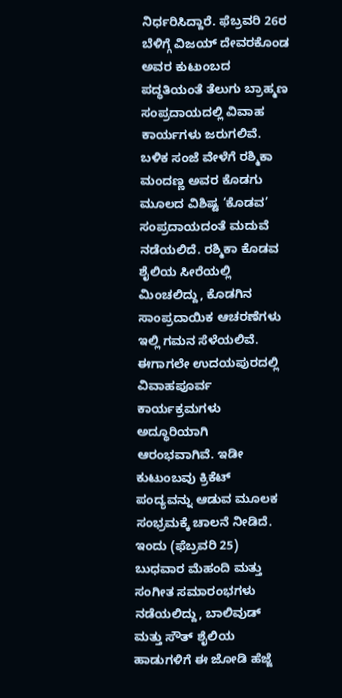ನಿರ್ಧರಿಸಿದ್ದಾರೆ. ಫೆಬ್ರವರಿ 26ರ ಬೆಳಿಗ್ಗೆ ವಿಜಯ್ ದೇವರಕೊಂಡ ಅವರ ಕುಟುಂಬದ ಪದ್ಧತಿಯಂತೆ ತೆಲುಗು ಬ್ರಾಹ್ಮಣ ಸಂಪ್ರದಾಯದಲ್ಲಿ ವಿವಾಹ ಕಾರ್ಯಗಳು ಜರುಗಲಿವೆ. ಬಳಿಕ ಸಂಜೆ ವೇಳೆಗೆ ರಶ್ಮಿಕಾ ಮಂದಣ್ಣ ಅವರ ಕೊಡಗು ಮೂಲದ ವಿಶಿಷ್ಟ ‘ಕೊಡವ’ ಸಂಪ್ರದಾಯದಂತೆ ಮದುವೆ ನಡೆಯಲಿದೆ. ರಶ್ಮಿಕಾ ಕೊಡವ ಶೈಲಿಯ ಸೀರೆಯಲ್ಲಿ ಮಿಂಚಲಿದ್ದು, ಕೊಡಗಿನ ಸಾಂಪ್ರದಾಯಿಕ ಆಚರಣೆಗಳು ಇಲ್ಲಿ ಗಮನ ಸೆಳೆಯಲಿವೆ.
ಈಗಾಗಲೇ ಉದಯಪುರದಲ್ಲಿ ವಿವಾಹಪೂರ್ವ ಕಾರ್ಯಕ್ರಮಗಳು ಅದ್ಧೂರಿಯಾಗಿ ಆರಂಭವಾಗಿವೆ. ಇಡೀ ಕುಟುಂಬವು ಕ್ರಿಕೆಟ್ ಪಂದ್ಯವನ್ನು ಆಡುವ ಮೂಲಕ ಸಂಭ್ರಮಕ್ಕೆ ಚಾಲನೆ ನೀಡಿದೆ. ಇಂದು (ಫೆಬ್ರವರಿ 25) ಬುಧವಾರ ಮೆಹಂದಿ ಮತ್ತು ಸಂಗೀತ ಸಮಾರಂಭಗಳು ನಡೆಯಲಿದ್ದು, ಬಾಲಿವುಡ್ ಮತ್ತು ಸೌತ್ ಶೈಲಿಯ ಹಾಡುಗಳಿಗೆ ಈ ಜೋಡಿ ಹೆಜ್ಜೆ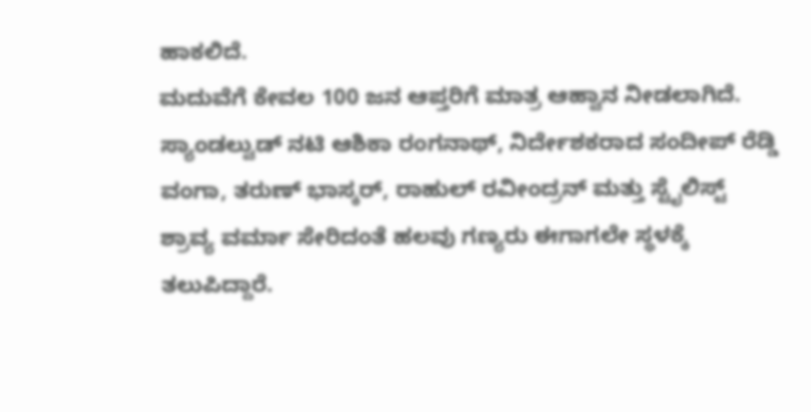ಹಾಕಲಿದೆ.
ಮದುವೆಗೆ ಕೇವಲ 100 ಜನ ಆಪ್ತರಿಗೆ ಮಾತ್ರ ಆಹ್ವಾನ ನೀಡಲಾಗಿದೆ. ಸ್ಯಾಂಡಲ್ವುಡ್ ನಟಿ ಆಶಿಕಾ ರಂಗನಾಥ್, ನಿರ್ದೇಶಕರಾದ ಸಂದೀಪ್ ರೆಡ್ಡಿ ವಂಗಾ, ತರುಣ್ ಭಾಸ್ಕರ್, ರಾಹುಲ್ ರವೀಂದ್ರನ್ ಮತ್ತು ಸ್ಟೈಲಿಸ್ಟ್ ಶ್ರಾವ್ಯ ವರ್ಮಾ ಸೇರಿದಂತೆ ಹಲವು ಗಣ್ಯರು ಈಗಾಗಲೇ ಸ್ಥಳಕ್ಕೆ ತಲುಪಿದ್ದಾರೆ.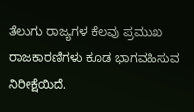ತೆಲುಗು ರಾಜ್ಯಗಳ ಕೆಲವು ಪ್ರಮುಖ ರಾಜಕಾರಣಿಗಳು ಕೂಡ ಭಾಗವಹಿಸುವ ನಿರೀಕ್ಷೆಯಿದೆ.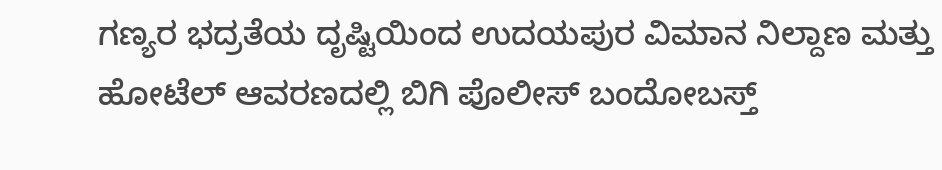ಗಣ್ಯರ ಭದ್ರತೆಯ ದೃಷ್ಟಿಯಿಂದ ಉದಯಪುರ ವಿಮಾನ ನಿಲ್ದಾಣ ಮತ್ತು ಹೋಟೆಲ್ ಆವರಣದಲ್ಲಿ ಬಿಗಿ ಪೊಲೀಸ್ ಬಂದೋಬಸ್ತ್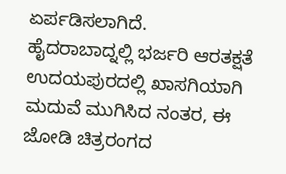ಏರ್ಪಡಿಸಲಾಗಿದೆ.
ಹೈದರಾಬಾದ್ನಲ್ಲಿ ಭರ್ಜರಿ ಆರತಕ್ಷತೆ
ಉದಯಪುರದಲ್ಲಿ ಖಾಸಗಿಯಾಗಿ ಮದುವೆ ಮುಗಿಸಿದ ನಂತರ, ಈ ಜೋಡಿ ಚಿತ್ರರಂಗದ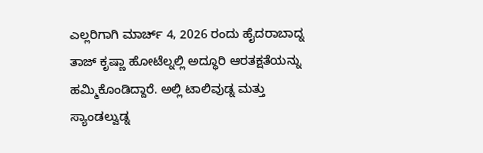ಎಲ್ಲರಿಗಾಗಿ ಮಾರ್ಚ್ 4, 2026 ರಂದು ಹೈದರಾಬಾದ್ನ ತಾಜ್ ಕೃಷ್ಣಾ ಹೋಟೆಲ್ನಲ್ಲಿ ಅದ್ಧೂರಿ ಆರತಕ್ಷತೆಯನ್ನು ಹಮ್ಮಿಕೊಂಡಿದ್ದಾರೆ. ಅಲ್ಲಿ ಟಾಲಿವುಡ್ನ ಮತ್ತು ಸ್ಯಾಂಡಲ್ವುಡ್ನ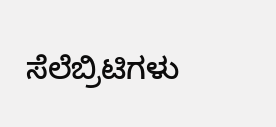ಸೆಲೆಬ್ರಿಟಿಗಳು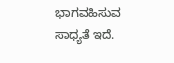ಭಾಗವಹಿಸುವ ಸಾಧ್ಯತೆ ಇದೆ.